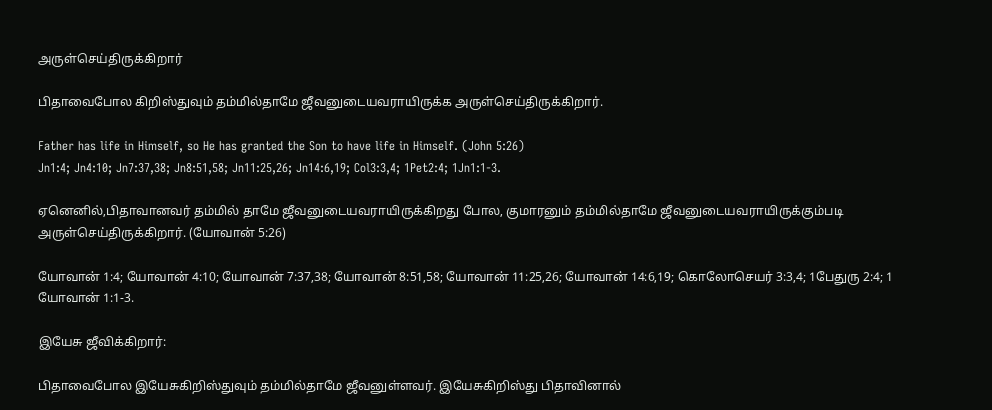அருள்செய்திருக்கிறார்

பிதாவைபோல கிறிஸ்துவும் தம்மில்தாமே ஜீவனுடையவராயிருக்க அருள்செய்திருக்கிறார்.

Father has life in Himself, so He has granted the Son to have life in Himself. (John 5:26)
Jn1:4; Jn4:10; Jn7:37,38; Jn8:51,58; Jn11:25,26; Jn14:6,19; Col3:3,4; 1Pet2:4; 1Jn1:1-3.

ஏனெனில்,பிதாவானவர் தம்மில் தாமே ஜீவனுடையவராயிருக்கிறது போல, குமாரனும் தம்மில்தாமே ஜீவனுடையவராயிருக்கும்படி அருள்செய்திருக்கிறார். (யோவான் 5:26)

யோவான் 1:4; யோவான் 4:10; யோவான் 7:37,38; யோவான் 8:51,58; யோவான் 11:25,26; யோவான் 14:6,19; கொலோசெயர் 3:3,4; 1பேதுரு 2:4; 1 யோவான் 1:1-3.

இயேசு ஜீவிக்கிறார்:

பிதாவைபோல இயேசுகிறிஸ்துவும் தம்மில்தாமே ஜீவனுள்ளவர். இயேசுகிறிஸ்து பிதாவினால்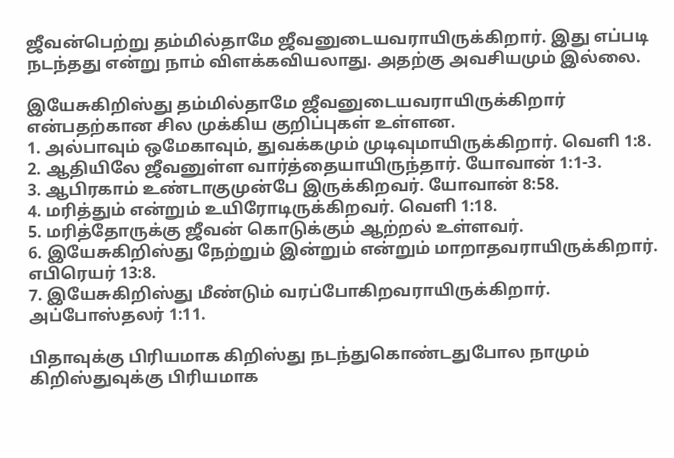ஜீவன்பெற்று தம்மில்தாமே ஜீவனுடையவராயிருக்கிறார். இது எப்படி நடந்தது என்று நாம் விளக்கவியலாது. அதற்கு அவசியமும் இல்லை.

இயேசுகிறிஸ்து தம்மில்தாமே ஜீவனுடையவராயிருக்கிறார் என்பதற்கான சில முக்கிய குறிப்புகள் உள்ளன.
1. அல்பாவும் ஒமேகாவும், துவக்கமும் முடிவுமாயிருக்கிறார். வெளி 1:8.
2. ஆதியிலே ஜீவனுள்ள வார்த்தையாயிருந்தார். யோவான் 1:1-3.
3. ஆபிரகாம் உண்டாகுமுன்பே இருக்கிறவர். யோவான் 8:58.
4. மரித்தும் என்றும் உயிரோடிருக்கிறவர். வெளி 1:18.
5. மரித்தோருக்கு ஜீவன் கொடுக்கும் ஆற்றல் உள்ளவர்.
6. இயேசுகிறிஸ்து நேற்றும் இன்றும் என்றும் மாறாதவராயிருக்கிறார். எபிரெயர் 13:8.
7. இயேசுகிறிஸ்து மீண்டும் வரப்போகிறவராயிருக்கிறார். அப்போஸ்தலர் 1:11.

பிதாவுக்கு பிரியமாக கிறிஸ்து நடந்துகொண்டதுபோல நாமும் கிறிஸ்துவுக்கு பிரியமாக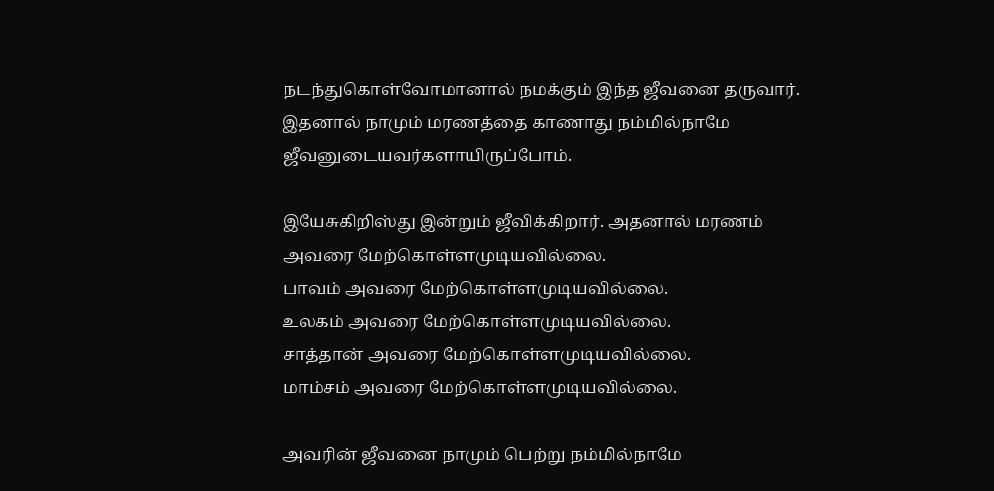நடந்துகொள்வோமானால் நமக்கும் இந்த ஜீவனை தருவார். இதனால் நாமும் மரணத்தை காணாது நம்மில்நாமே ஜீவனுடையவர்களாயிருப்போம்.

இயேசுகிறிஸ்து இன்றும் ஜீவிக்கிறார். அதனால் மரணம் அவரை மேற்கொள்ளமுடியவில்லை.
பாவம் அவரை மேற்கொள்ளமுடியவில்லை.
உலகம் அவரை மேற்கொள்ளமுடியவில்லை.
சாத்தான் அவரை மேற்கொள்ளமுடியவில்லை.
மாம்சம் அவரை மேற்கொள்ளமுடியவில்லை.

அவரின் ஜீவனை நாமும் பெற்று நம்மில்நாமே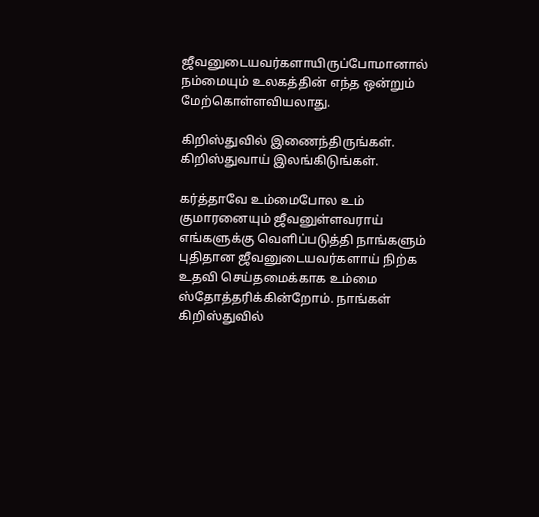ஜீவனுடையவர்களாயிருப்போமானால் நம்மையும் உலகத்தின் எந்த ஒன்றும் மேற்கொள்ளவியலாது.

கிறிஸ்துவில் இணைந்திருங்கள். கிறிஸ்துவாய் இலங்கிடுங்கள்.

கர்த்தாவே உம்மைபோல உம் குமாரனையும் ஜீவனுள்ளவராய் எங்களுக்கு வெளிப்படுத்தி நாங்களும் புதிதான ஜீவனுடையவர்களாய் நிற்க உதவி செய்தமைக்காக உம்மை ஸ்தோத்தரிக்கின்றோம். நாங்கள் கிறிஸ்துவில்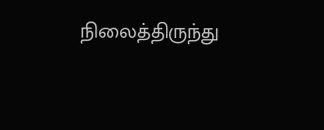நிலைத்திருந்து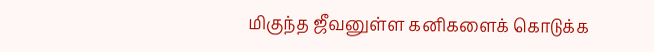மிகுந்த ஜீவனுள்ள கனிகளைக் கொடுக்க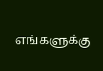எங்களுக்கு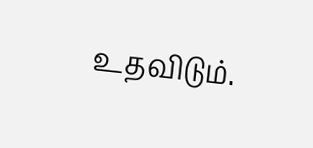உதவிடும்.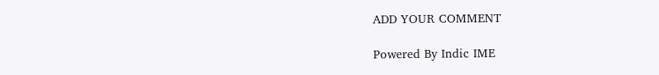ADD YOUR COMMENT

Powered By Indic IME